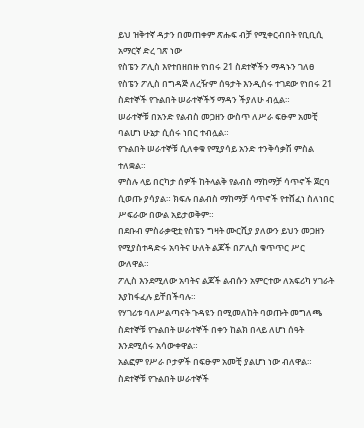ይህ ዝቅተኛ ዳታን በመጠቀም ጽሑፍ ብቻ የሚቀርብበት የቢቢሲ አማርኛ ድረ ገጽ ነው
የስፔን ፖሊስ እየተበዘበዙ የነበሩ 21 ስደተኞችን ማዳኑን ገለፀ
የስፔን ፖሊስ በግዳጅ ለረዥም ሰዓታት እንዲሰሩ ተገደው የነበሩ 21 ስደተኞች የጉልበት ሠራተኞችኝ ማዳን ችያለሁ ብሏል።
ሠራተኞቹ በአንድ የልብስ መጋዘን ውስጥ ለሥራ ፍፁም አመቺ ባልሆነ ሁኔታ ሲሰሩ ነበር ተብሏል።
የጉልበት ሠራተኞቹ ሲለቀቁ የሚያሳይ አንድ ተንቅሳቃሽ ምስል ተለቋል።
ምስሉ ላይ በርካታ ሰዎች ከትላልቅ የልብስ ማከማቻ ሳጥኖች ጀርባ ሲወጡ ያሳያል። ክፍሉ በልብስ ማከማቻ ሳጥኖች የተሸፈነ ስለነበር ሥፍራው በውል አይታወቅም።
በደቡብ ምስራቃዊቷ የስፔን ግዛት ሙርሺያ ያለውን ይህን መጋዘን የሚያስተዳድሩ አባትና ሁለት ልጆች በፖሊስ ቁጥጥር ሥር ውለዋል።
ፖሊስ እንደሚለው አባትና ልጆች ልብሱን አምርተው ለአፍሪካ ሃገራት እያከፋፈሉ ይቸበችባሉ።
የሃገሪቱ ባለሥልጣናት ጉዳዩን በሚመለከት ባወጡት መግለጫ ስደተኞቹ የጉልበት ሠራተኞች በቀን ከልክ በላይ ለሆነ ሰዓት እንደሚሰሩ አሳውቀዋል።
አልፎም የሥራ ቦታዎች በፍፁም አመቺ ያልሆነ ነው ብለዋል።
ስደተኞቹ የጉልበት ሠራተኞች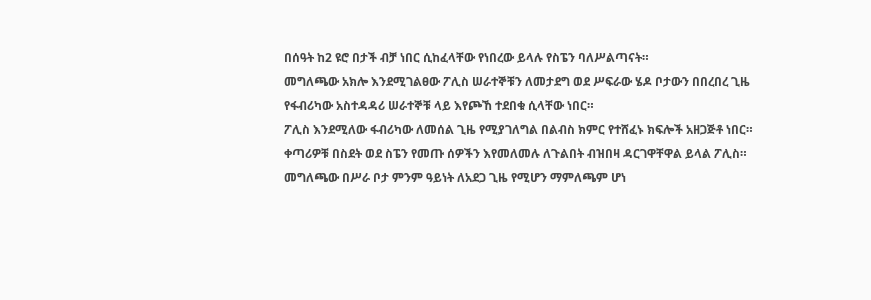በሰዓት ከ2 ዩሮ በታች ብቻ ነበር ሲከፈላቸው የነበረው ይላሉ የስፔን ባለሥልጣናት።
መግለጫው አክሎ እንደሚገልፀው ፖሊስ ሠራተኞቹን ለመታደግ ወደ ሥፍራው ሄዶ ቦታውን በበረበረ ጊዜ የፋብሪካው አስተዳዳሪ ሠራተኞቹ ላይ እየጮኸ ተደበቁ ሲላቸው ነበር።
ፖሊስ እንደሚለው ፋብሪካው ለመሰል ጊዜ የሚያገለግል በልብስ ክምር የተሸፈኑ ክፍሎች አዘጋጅቶ ነበር።
ቀጣሪዎቹ በስደት ወደ ስፔን የመጡ ሰዎችን እየመለመሉ ለጉልበት ብዝበዛ ዳርገዋቸዋል ይላል ፖሊስ።
መግለጫው በሥራ ቦታ ምንም ዓይነት ለአደጋ ጊዜ የሚሆን ማምለጫም ሆነ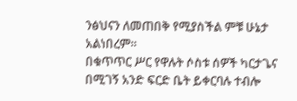ንፅህናን ለመጠበቅ የሚያስችል ምቹ ሁኔታ አልነበረም።
በቁጥጥር ሥር የዋሉት ሶስቱ ሰዎች ካርታጌና በሚገኝ አንድ ፍርድ ቤት ይቀርባሉ ተብሎ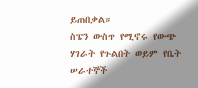ይጠበቃል።
ስፔን ውስጥ የሚኖሩ የውጭ ሃገራት የጉልበት ወይም የቤት ሠራተኞች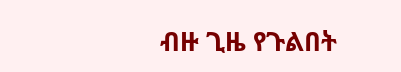ብዙ ጊዜ የጉልበት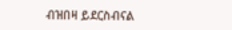ብዝበዛ ይደርስብናል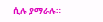ሲሉ ያማራሉ።